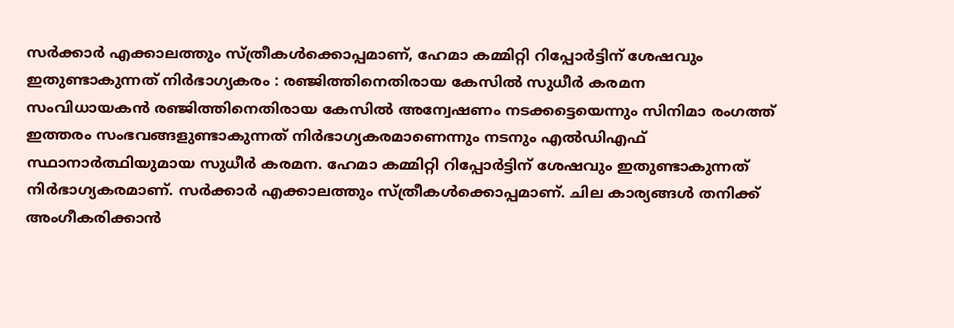സർക്കാർ എക്കാലത്തും സ്ത്രീകൾക്കൊപ്പമാണ്, ഹേമാ കമ്മിറ്റി റിപ്പോർട്ടിന് ശേഷവും ഇതുണ്ടാകുന്നത് നിർഭാഗ്യകരം : രഞ്ജിത്തിനെതിരായ കേസിൽ സുധീർ കരമന
സംവിധായകൻ രഞ്ജിത്തിനെതിരായ കേസിൽ അന്വേഷണം നടക്കട്ടെയെന്നും സിനിമാ രംഗത്ത് ഇത്തരം സംഭവങ്ങളുണ്ടാകുന്നത് നിർഭാഗ്യകരമാണെന്നും നടനും എൽഡിഎഫ് സ്ഥാനാർത്ഥിയുമായ സുധീർ കരമന. ഹേമാ കമ്മിറ്റി റിപ്പോർട്ടിന് ശേഷവും ഇതുണ്ടാകുന്നത് നിർഭാഗ്യകരമാണ്. സർക്കാർ എക്കാലത്തും സ്ത്രീകൾക്കൊപ്പമാണ്. ചില കാര്യങ്ങൾ തനിക്ക് അംഗീകരിക്കാൻ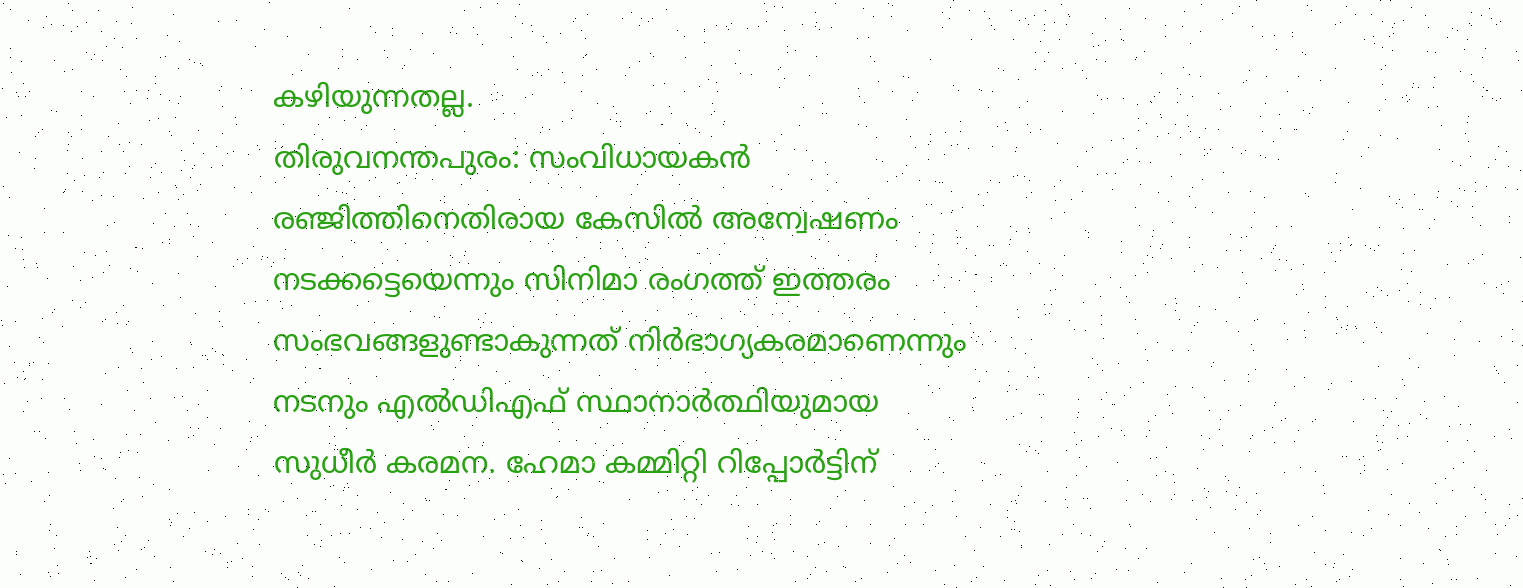കഴിയുന്നതല്ല.
തിരുവനന്തപുരം: സംവിധായകൻ രഞ്ജിത്തിനെതിരായ കേസിൽ അന്വേഷണം നടക്കട്ടെയെന്നും സിനിമാ രംഗത്ത് ഇത്തരം സംഭവങ്ങളുണ്ടാകുന്നത് നിർഭാഗ്യകരമാണെന്നും നടനും എൽഡിഎഫ് സ്ഥാനാർത്ഥിയുമായ സുധീർ കരമന. ഹേമാ കമ്മിറ്റി റിപ്പോർട്ടിന്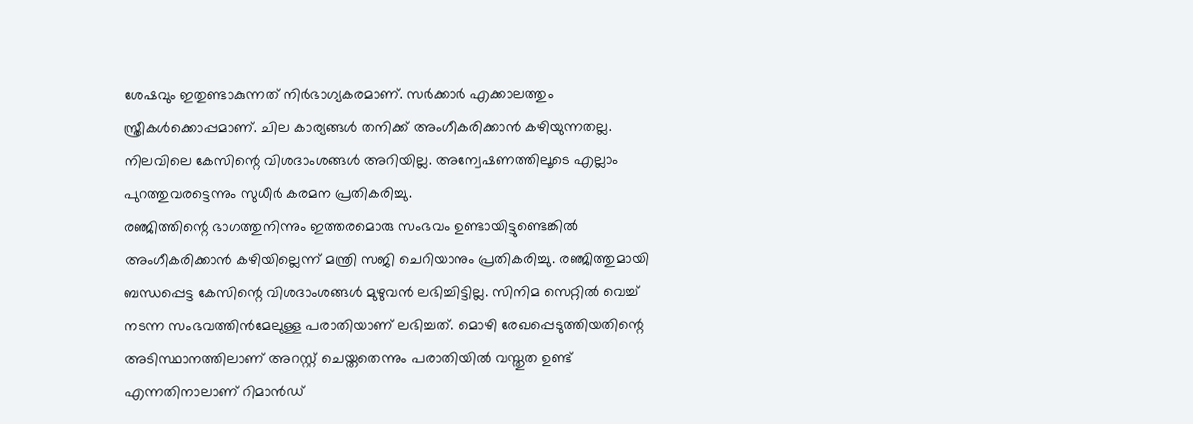ശേഷവും ഇതുണ്ടാകുന്നത് നിർഭാഗ്യകരമാണ്. സർക്കാർ എക്കാലത്തും സ്ത്രീകൾക്കൊപ്പമാണ്. ചില കാര്യങ്ങൾ തനിക്ക് അംഗീകരിക്കാൻ കഴിയുന്നതല്ല. നിലവിലെ കേസിന്റെ വിശദാംശങ്ങൾ അറിയില്ല. അന്വേഷണത്തിലൂടെ എല്ലാം പുറത്തുവരട്ടെന്നും സുധീർ കരമന പ്രതികരിച്ചു.
രഞ്ജിത്തിന്റെ ഭാഗത്തുനിന്നും ഇത്തരമൊരു സംഭവം ഉണ്ടായിട്ടുണ്ടെങ്കിൽ അംഗീകരിക്കാൻ കഴിയില്ലെന്ന് മന്ത്രി സജി ചെറിയാനും പ്രതികരിച്ചു. രഞ്ജിത്തുമായി ബന്ധപ്പെട്ട കേസിന്റെ വിശദാംശങ്ങൾ മുഴുവൻ ലഭിച്ചിട്ടില്ല. സിനിമ സെറ്റിൽ വെച്ച് നടന്ന സംഭവത്തിൻമേലുള്ള പരാതിയാണ് ലഭിച്ചത്. മൊഴി രേഖപ്പെടുത്തിയതിന്റെ അടിസ്ഥാനത്തിലാണ് അറസ്റ്റ് ചെയ്തതെന്നും പരാതിയിൽ വസ്തുത ഉണ്ട് എന്നതിനാലാണ് റിമാൻഡ്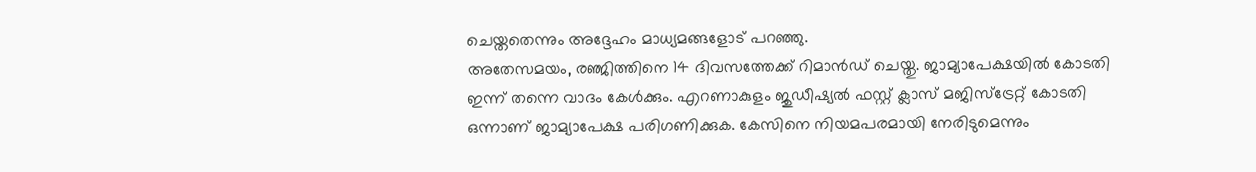ചെയ്തതെന്നും അദ്ദേഹം മാധ്യമങ്ങളോട് പറഞ്ഞു.
അതേസമയം, രഞ്ജിത്തിനെ 14 ദിവസത്തേക്ക് റിമാൻഡ് ചെയ്തു. ജാമ്യാപേക്ഷയിൽ കോടതി ഇന്ന് തന്നെ വാദം കേൾക്കും. എറണാകുളം ജുഡീഷ്യൽ ഫസ്റ്റ് ക്ലാസ് മജിസ്ട്രേറ്റ് കോടതി ഒന്നാണ് ജാമ്യാപേക്ഷ പരിഗണിക്കുക. കേസിനെ നിയമപരമായി നേരിടുമെന്നും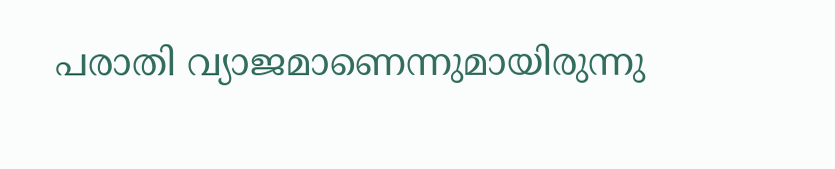പരാതി വ്യാജമാണെന്നുമായിരുന്നു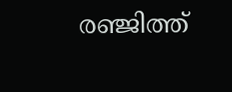രഞ്ജിത്ത്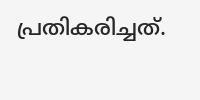പ്രതികരിച്ചത്.